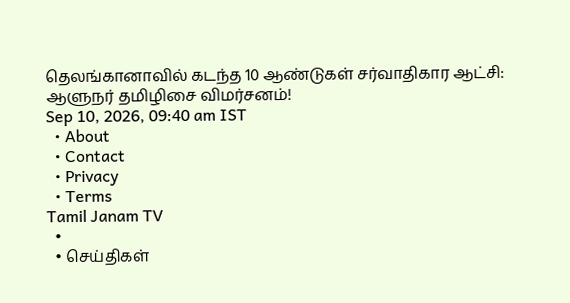தெலங்கானாவில் கடந்த 10 ஆண்டுகள் சர்வாதிகார ஆட்சி: ஆளுநர் தமிழிசை விமர்சனம்!
Sep 10, 2026, 09:40 am IST
  • About
  • Contact
  • Privacy
  • Terms
Tamil Janam TV
  •
  • செய்திகள்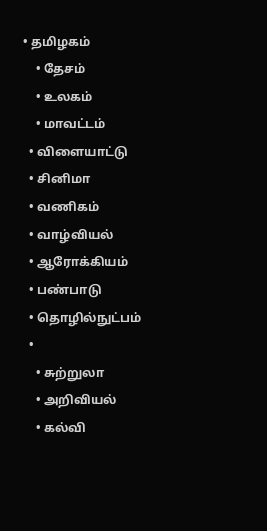• தமிழகம்
    • தேசம்
    • உலகம்
    • மாவட்டம்
  • விளையாட்டு
  • சினிமா
  • வணிகம்
  • வாழ்வியல்
  • ஆரோக்கியம்
  • பண்பாடு
  • தொழில்நுட்பம்
  •
    • சுற்றுலா
    • அறிவியல்
    • கல்வி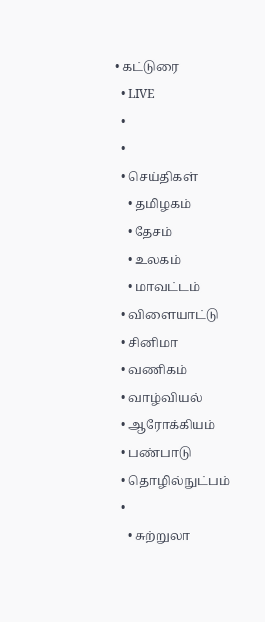• கட்டுரை
  • LIVE
  •
  •
  • செய்திகள்
    • தமிழகம்
    • தேசம்
    • உலகம்
    • மாவட்டம்
  • விளையாட்டு
  • சினிமா
  • வணிகம்
  • வாழ்வியல்
  • ஆரோக்கியம்
  • பண்பாடு
  • தொழில்நுட்பம்
  •
    • சுற்றுலா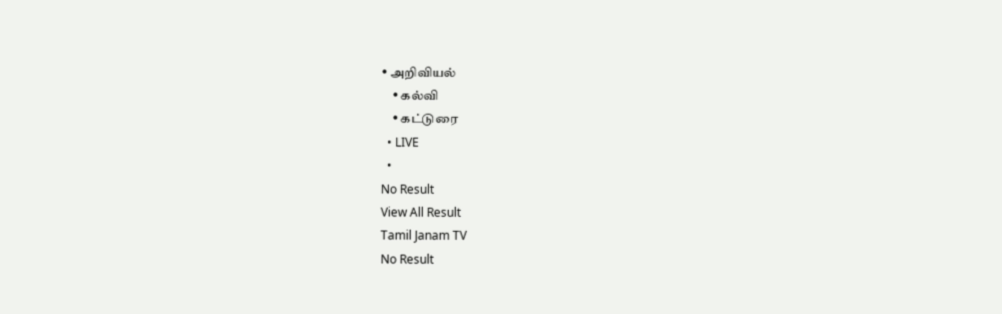• அறிவியல்
    • கல்வி
    • கட்டுரை
  • LIVE
  •
No Result
View All Result
Tamil Janam TV
No Result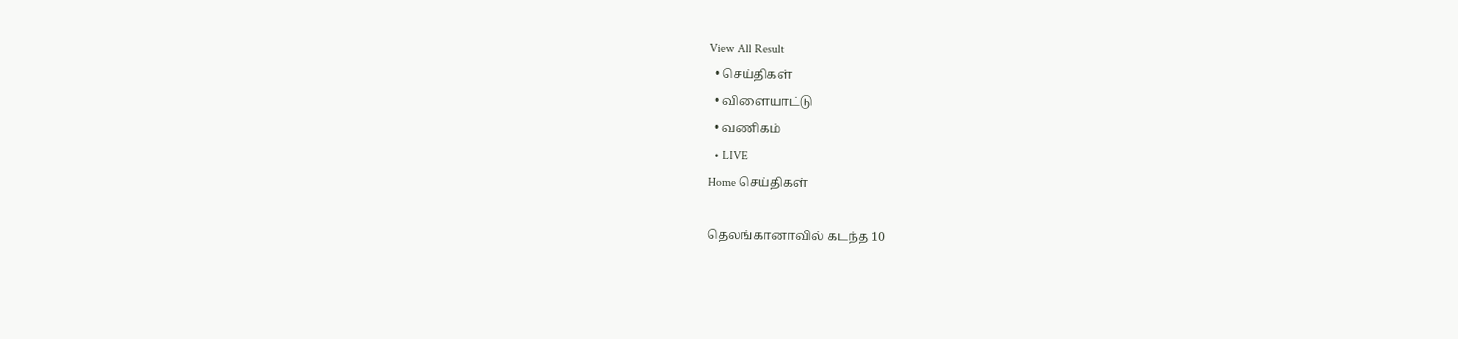View All Result
  • செய்திகள்
  • விளையாட்டு
  • வணிகம்
  • LIVE
Home செய்திகள்

தெலங்கானாவில் கடந்த 10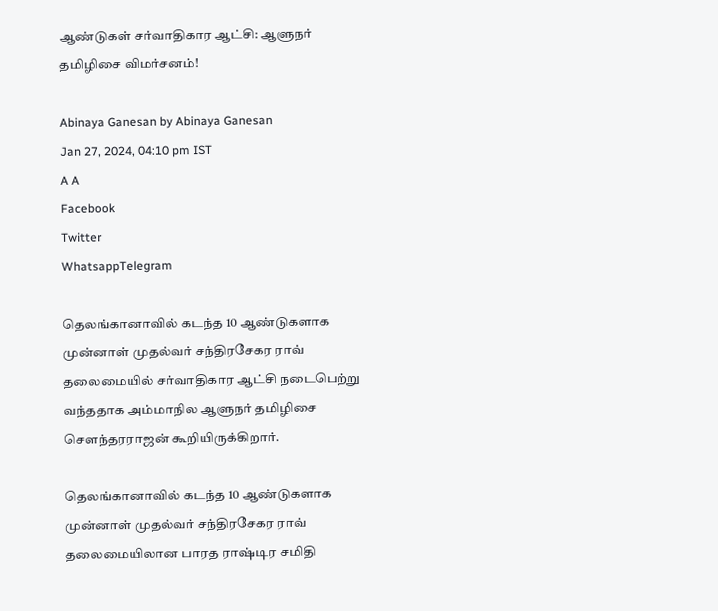ஆண்டுகள் சர்வாதிகார ஆட்சி: ஆளுநர் தமிழிசை விமர்சனம்!

Abinaya Ganesan by Abinaya Ganesan
Jan 27, 2024, 04:10 pm IST
A A
Facebook
Twitter
WhatsappTelegram

தெலங்கானாவில் கடந்த 10 ஆண்டுகளாக முன்னாள் முதல்வர் சந்திரசேகர ராவ் தலைமையில் சர்வாதிகார ஆட்சி நடைபெற்று வந்ததாக அம்மாநில ஆளுநர் தமிழிசை சௌந்தரராஜன் கூறியிருக்கிறார்.

தெலங்கானாவில் கடந்த 10 ஆண்டுகளாக முன்னாள் முதல்வர் சந்திரசேகர ராவ் தலைமையிலான பாரத ராஷ்டிர சமிதி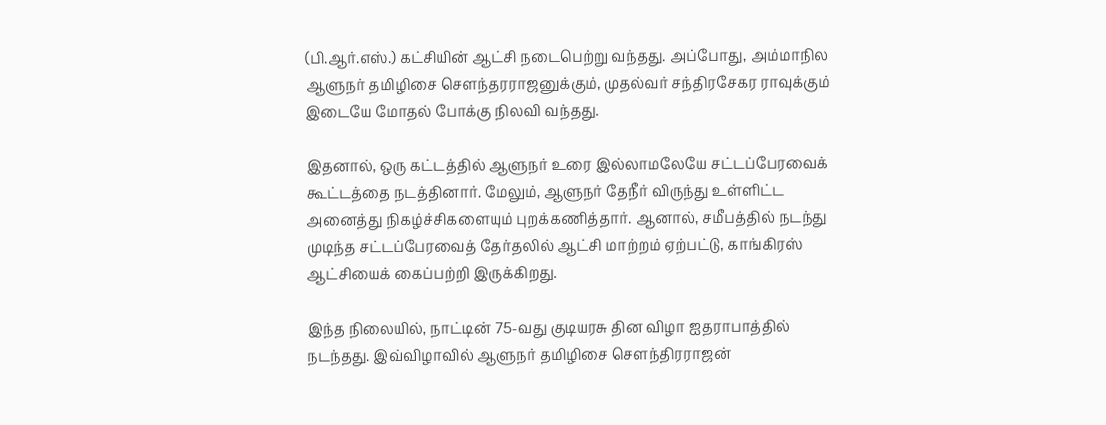(பி.ஆர்.எஸ்.) கட்சியின் ஆட்சி நடைபெற்று வந்தது. அப்போது, அம்மாநில ஆளுநர் தமிழிசை சௌந்தரராஜனுக்கும், முதல்வர் சந்திரசேகர ராவுக்கும் இடையே மோதல் போக்கு நிலவி வந்தது.

இதனால், ஒரு கட்டத்தில் ஆளுநர் உரை இல்லாமலேயே சட்டப்பேரவைக் கூட்டத்தை நடத்தினார். மேலும், ஆளுநர் தேநீர் விருந்து உள்ளிட்ட அனைத்து நிகழ்ச்சிகளையும் புறக்கணித்தார். ஆனால், சமீபத்தில் நடந்து முடிந்த சட்டப்பேரவைத் தேர்தலில் ஆட்சி மாற்றம் ஏற்பட்டு, காங்கிரஸ் ஆட்சியைக் கைப்பற்றி இருக்கிறது.

இந்த நிலையில், நாட்டின் 75-வது குடியரசு தின விழா ஐதராபாத்தில் நடந்தது. இவ்விழாவில் ஆளுநர் தமிழிசை சௌந்திரராஜன்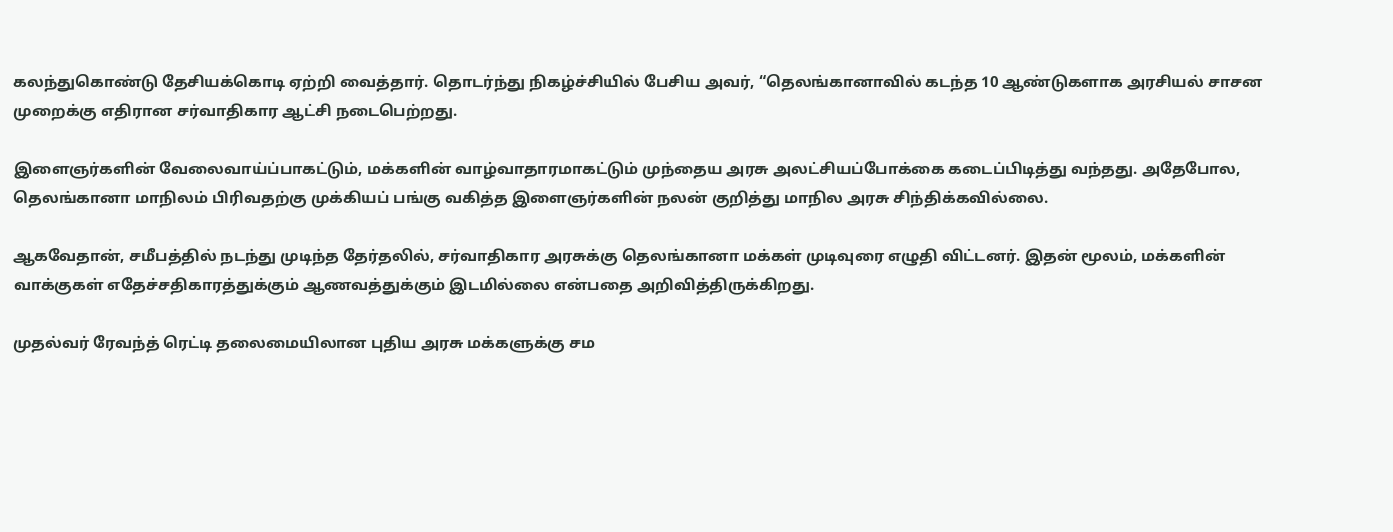கலந்துகொண்டு தேசியக்கொடி ஏற்றி வைத்தார். தொடர்ந்து நிகழ்ச்சியில் பேசிய அவர், “தெலங்கானாவில் கடந்த 10 ஆண்டுகளாக அரசியல் சாசன முறைக்கு எதிரான சர்வாதிகார ஆட்சி நடைபெற்றது.

இளைஞர்களின் வேலைவாய்ப்பாகட்டும், மக்களின் வாழ்வாதாரமாகட்டும் முந்தைய அரசு அலட்சியப்போக்கை கடைப்பிடித்து வந்தது. அதேபோல, தெலங்கானா மாநிலம் பிரிவதற்கு முக்கியப் பங்கு வகித்த இளைஞர்களின் நலன் குறித்து மாநில அரசு சிந்திக்கவில்லை.

ஆகவேதான், சமீபத்தில் நடந்து முடிந்த தேர்தலில், சர்வாதிகார அரசுக்கு தெலங்கானா மக்கள் முடிவுரை எழுதி விட்டனர். இதன் மூலம், மக்களின் வாக்குகள் எதேச்சதிகாரத்துக்கும் ஆணவத்துக்கும் இடமில்லை என்பதை அறிவித்திருக்கிறது.

முதல்வர் ரேவந்த் ரெட்டி தலைமையிலான புதிய அரசு மக்களுக்கு சம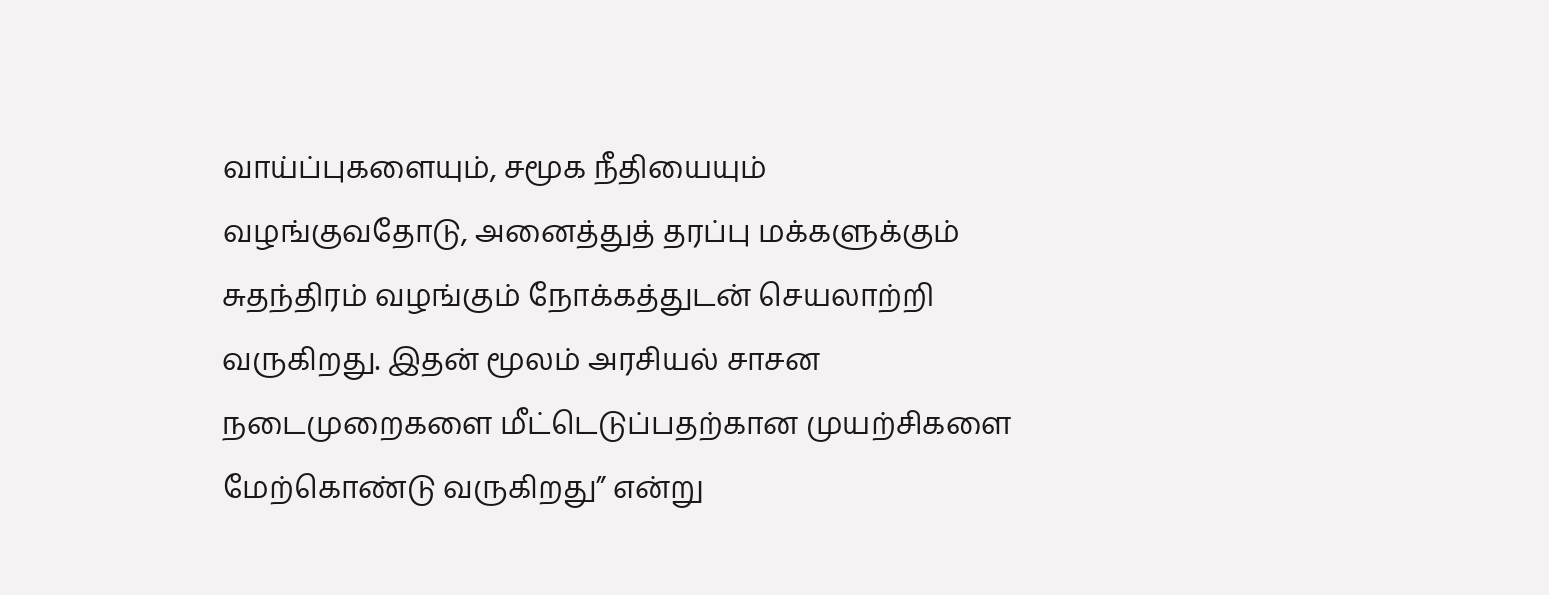வாய்ப்புகளையும், சமூக நீதியையும் வழங்குவதோடு, அனைத்துத் தரப்பு மக்களுக்கும் சுதந்திரம் வழங்கும் நோக்கத்துடன் செயலாற்றி வருகிறது. இதன் மூலம் அரசியல் சாசன நடைமுறைகளை மீட்டெடுப்பதற்கான முயற்சிகளை மேற்கொண்டு வருகிறது” என்று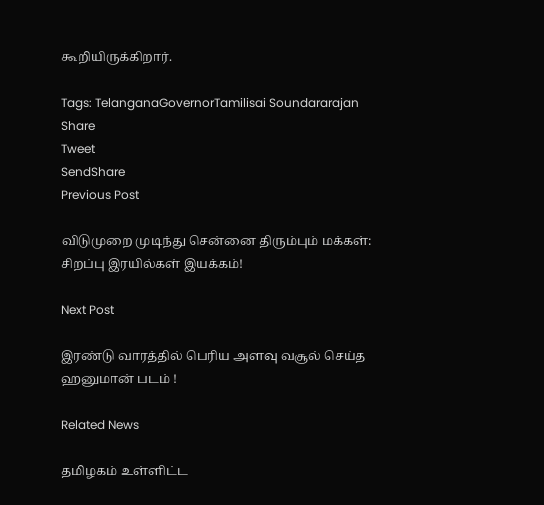கூறியிருக்கிறார்.

Tags: TelanganaGovernorTamilisai Soundararajan
Share
Tweet
SendShare
Previous Post

விடுமுறை முடிந்து சென்னை திரும்பும் மக்கள்: சிறப்பு இரயில்கள் இயக்கம்!

Next Post

இரண்டு வாரத்தில் பெரிய அளவு வசூல் செய்த ஹனுமான் படம் !

Related News

தமிழகம் உள்ளிட்ட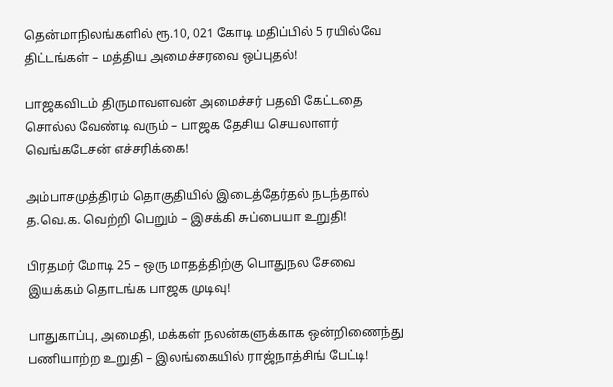தென்மாநிலங்களில் ரூ.10, 021 கோடி மதிப்பில் 5 ரயில்வே திட்டங்கள் – மத்திய அமைச்சரவை ஒப்புதல்!

பாஜகவிடம் திருமாவளவன் அமைச்சர் பதவி கேட்டதை சொல்ல வேண்டி வரும் – பாஜக தேசிய செயலாளர் வெங்கடேசன் எச்சரிக்கை!

அம்பாசமுத்திரம் தொகுதியில் இடைத்தேர்தல் நடந்தால் த.வெ.க. வெற்றி பெறும் – இசக்கி சுப்பையா உறுதி!

பிரதமர் மோடி 25 – ஒரு மாதத்திற்கு பொதுநல சேவை இயக்கம் தொடங்க பாஜக முடிவு!

பாதுகாப்பு, அமைதி, மக்கள் நலன்களுக்காக ஒன்றிணைந்து பணியாற்ற உறுதி – இலங்கையில் ராஜ்நாத்சிங் பேட்டி!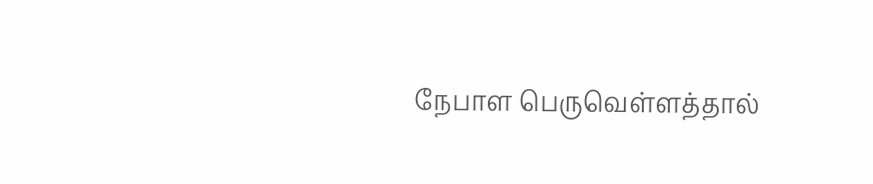நேபாள பெருவெள்ளத்தால்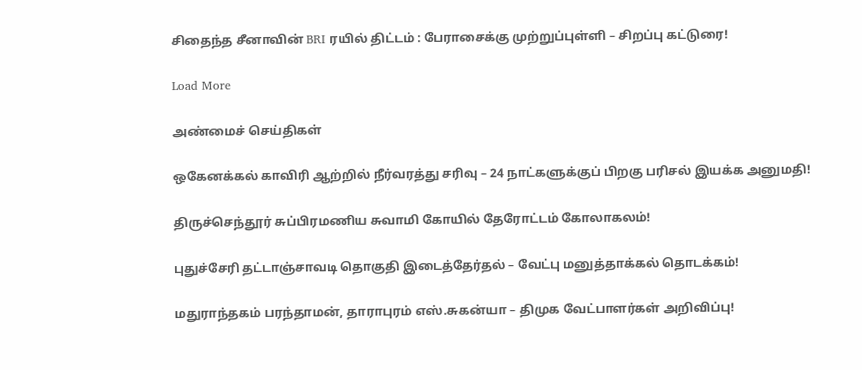சிதைந்த சீனாவின் BRI ரயில் திட்டம் : பேராசைக்கு முற்றுப்புள்ளி – சிறப்பு கட்டுரை!

Load More

அண்மைச் செய்திகள்

ஒகேனக்கல் காவிரி ஆற்றில் நீர்வரத்து சரிவு – 24 நாட்களுக்குப் பிறகு பரிசல் இயக்க அனுமதி!

திருச்செந்தூர் சுப்பிரமணிய சுவாமி கோயில் தேரோட்டம் கோலாகலம்!

புதுச்சேரி தட்டாஞ்சாவடி தொகுதி இடைத்தேர்தல் – வேட்பு மனுத்தாக்கல் தொடக்கம்!

மதுராந்தகம் பரந்தாமன், தாராபுரம் எஸ்.சுகன்யா – திமுக வேட்பாளர்கள் அறிவிப்பு!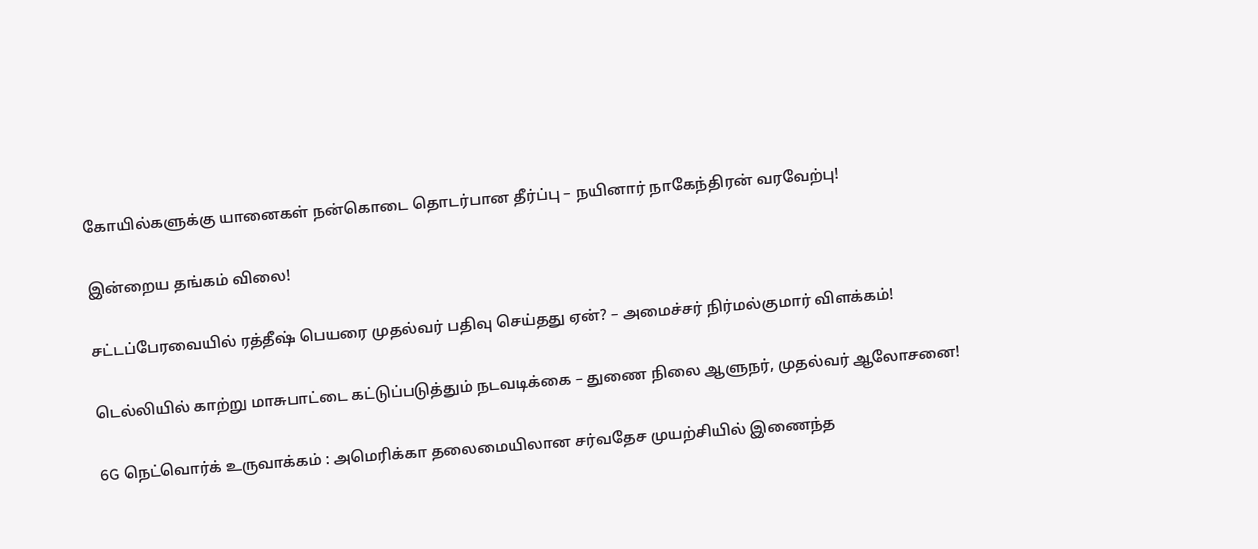கோயில்களுக்கு யானைகள் நன்கொடை தொடர்பான தீர்ப்பு – நயினார் நாகேந்திரன் வரவேற்பு!

இன்றைய தங்கம் விலை!

சட்டப்பேரவையில் ரத்தீஷ் பெயரை முதல்வர் பதிவு செய்தது ஏன்? – அமைச்சர் நிர்மல்குமார் விளக்கம்!

டெல்லியில் காற்று மாசுபாட்டை கட்டுப்படுத்தும் நடவடிக்கை – துணை நிலை ஆளுநர், முதல்வர் ஆலோசனை!

6G நெட்வொர்க் உருவாக்கம் : அமெரிக்கா தலைமையிலான சர்வதேச முயற்சியில் இணைந்த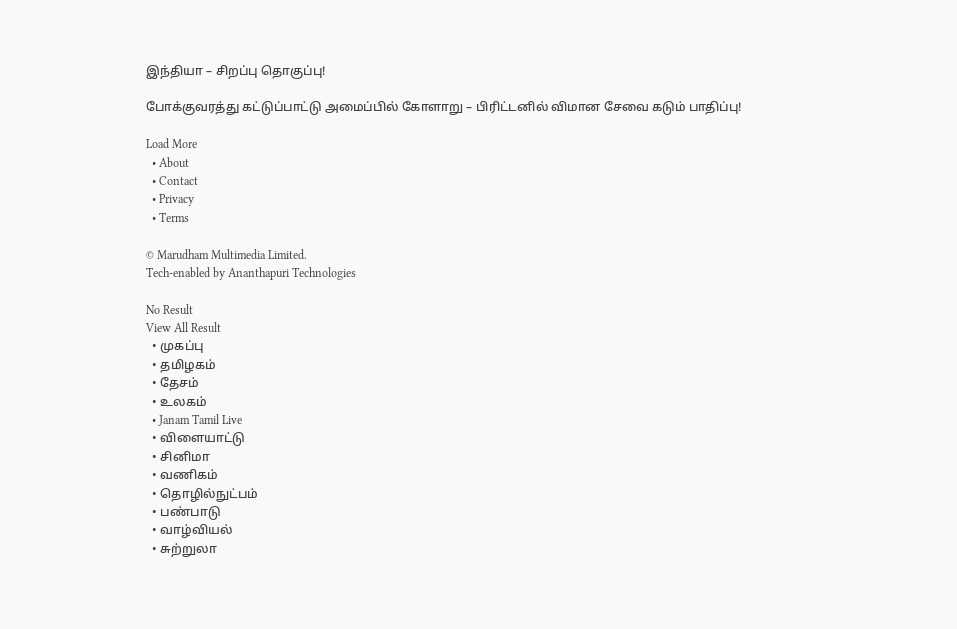இந்தியா – சிறப்பு தொகுப்பு!

போக்குவரத்து கட்டுப்பாட்டு அமைப்பில் கோளாறு – பிரிட்டனில் விமான சேவை கடும் பாதிப்பு!

Load More
  • About
  • Contact
  • Privacy
  • Terms

© Marudham Multimedia Limited.
Tech-enabled by Ananthapuri Technologies

No Result
View All Result
  • முகப்பு
  • தமிழகம்
  • தேசம்
  • உலகம்
  • Janam Tamil Live
  • விளையாட்டு
  • சினிமா
  • வணிகம்
  • தொழில்நுட்பம்
  • பண்பாடு
  • வாழ்வியல்
  • சுற்றுலா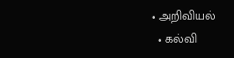• அறிவியல்
  • கல்வி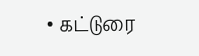• கட்டுரை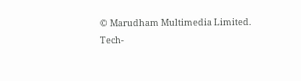© Marudham Multimedia Limited.
Tech-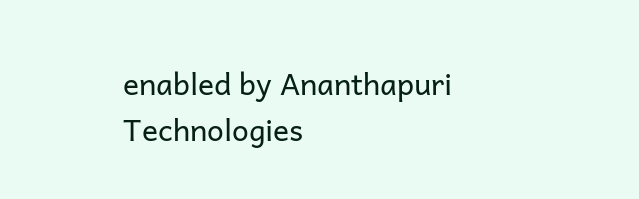enabled by Ananthapuri Technologies